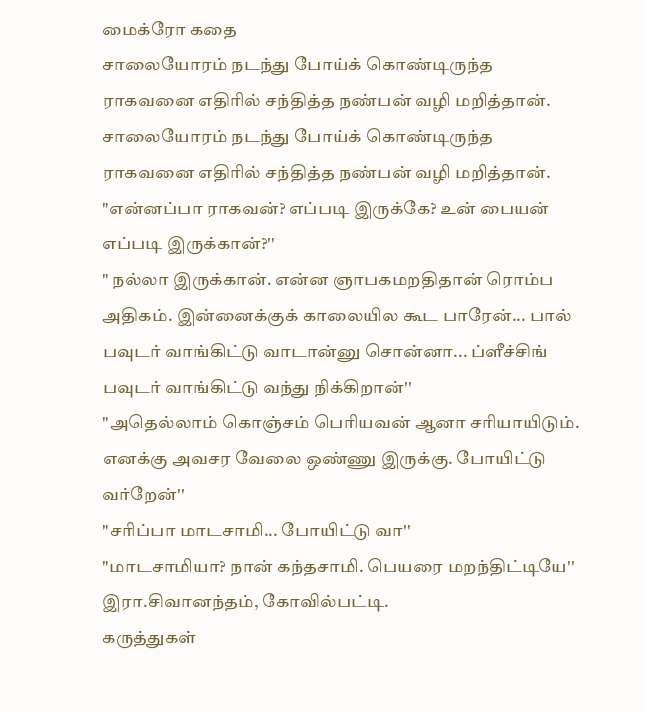மைக்ரோ கதை
சாலையோரம் நடந்து போய்க் கொண்டிருந்த ராகவனை எதிரில் சந்தித்த நண்பன் வழி மறித்தான்.
சாலையோரம் நடந்து போய்க் கொண்டிருந்த ராகவனை எதிரில் சந்தித்த நண்பன் வழி மறித்தான்.
"என்னப்பா ராகவன்? எப்படி இருக்கே? உன் பையன் எப்படி இருக்கான்?''
" நல்லா இருக்கான். என்ன ஞாபகமறதிதான் ரொம்ப அதிகம். இன்னைக்குக் காலையில கூட பாரேன்... பால் பவுடர் வாங்கிட்டு வாடான்னு சொன்னா... ப்ளீச்சிங் பவுடர் வாங்கிட்டு வந்து நிக்கிறான்''
"அதெல்லாம் கொஞ்சம் பெரியவன் ஆனா சரியாயிடும். எனக்கு அவசர வேலை ஒண்ணு இருக்கு. போயிட்டு வர்றேன்''
"சரிப்பா மாடசாமி... போயிட்டு வா''
"மாடசாமியா? நான் கந்தசாமி. பெயரை மறந்திட்டியே''
இரா.சிவானந்தம், கோவில்பட்டி.
கருத்துகள்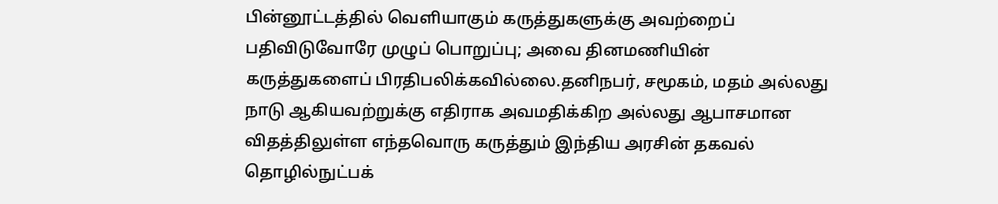பின்னூட்டத்தில் வெளியாகும் கருத்துகளுக்கு அவற்றைப் பதிவிடுவோரே முழுப் பொறுப்பு; அவை தினமணியின் கருத்துகளைப் பிரதிபலிக்கவில்லை.தனிநபர், சமூகம், மதம் அல்லது நாடு ஆகியவற்றுக்கு எதிராக அவமதிக்கிற அல்லது ஆபாசமான விதத்திலுள்ள எந்தவொரு கருத்தும் இந்திய அரசின் தகவல் தொழில்நுட்பக்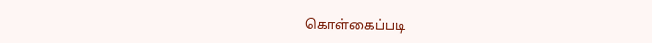கொள்கைப்படி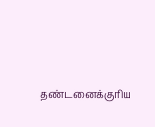தண்டனைக்குரிய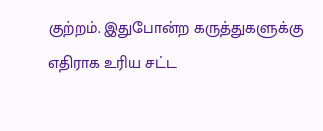குற்றம். இதுபோன்ற கருத்துகளுக்கு எதிராக உரிய சட்ட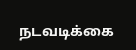நடவடிக்கை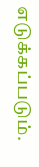எடுக்கப்படும்.